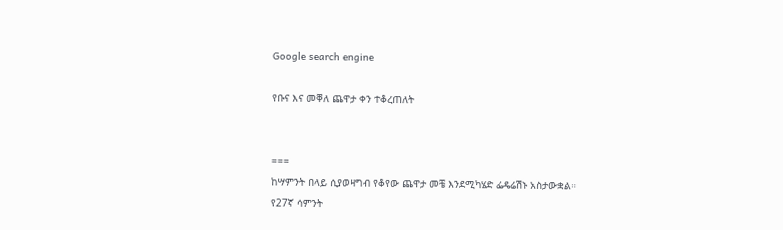Google search engine

የቡና እና መቐለ ጨዋታ ቀን ተቆረጠለት


===
ከሣምንት በላይ ሲያወዛግብ የቆየው ጨዋታ መቼ እንደሚካሄድ ፌዴሬሽኑ አስታውቋል።
የ27ኛ ሳምንት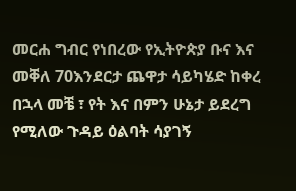መርሐ ግብር የነበረው የኢትዮጵያ ቡና እና መቐለ 70እንደርታ ጨዋታ ሳይካሄድ ከቀረ በኋላ መቼ ፣ የት እና በምን ሁኔታ ይደረግ የሚለው ጉዳይ ዕልባት ሳያገኝ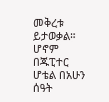መቅረቱ ይታወቃል። ሆኖም በጁፒተር ሆቴል በአሁን ሰዓት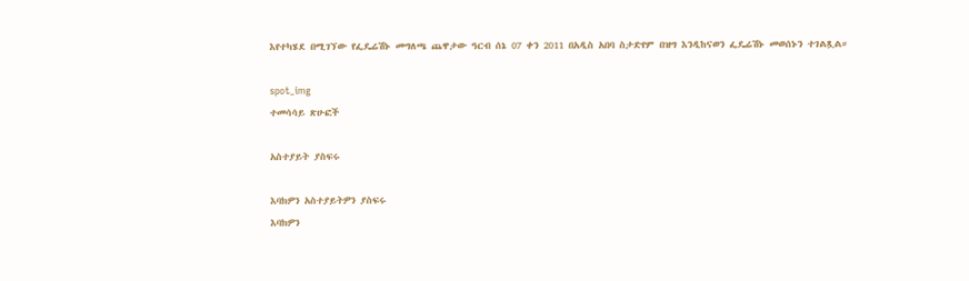እየተካሄደ በሚገኘው የፌዴሬሽኑ መግለጫ ጨዋታው ዓርብ ሰኔ 07 ቀን 2011 በአዲስ አበባ ስታድየም በዝግ እንዲከናወን ፌዴሬሽኑ መወሰኑን ተገልጿል።

spot_img
ተመሳሳይ ጽሁፎች

አስተያይት ያስፍሩ

እባክዎን አስተያይትዎን ያስፍሩ
እባክዎን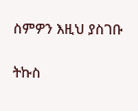ስምዎን እዚህ ያስገቡ

ትኩስ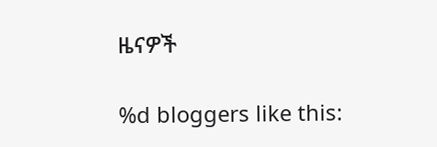ዜናዎች

%d bloggers like this: